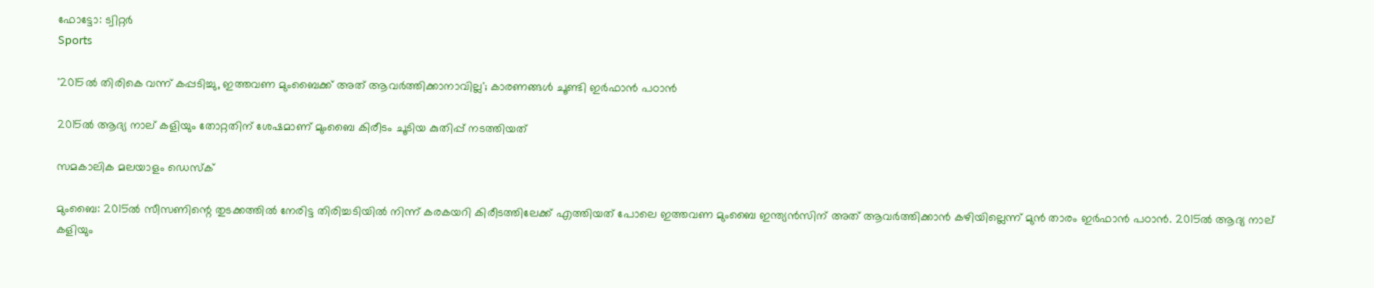ഫോട്ടോ: ട്വിറ്റർ
Sports

'2015ല്‍ തിരികെ വന്ന് കപ്പടിച്ചു, ഇത്തവണ മുംബൈക്ക് അത് ആവര്‍ത്തിക്കാനാവില്ല'; കാരണങ്ങള്‍ ചൂണ്ടി ഇര്‍ഫാന്‍ പഠാന്‍

2015ല്‍ ആദ്യ നാല് കളിയും തോറ്റതിന് ശേഷമാണ് മുംബൈ കിരീടം ചൂടിയ കുതിപ്പ് നടത്തിയത്

സമകാലിക മലയാളം ഡെസ്ക്

മുംബൈ: 2015ല്‍ സീസണിന്റെ തുടക്കത്തില്‍ നേരിട്ട തിരിച്ചടിയില്‍ നിന്ന് കരകയറി കിരീടത്തിലേക്ക് എത്തിയത് പോലെ ഇത്തവണ മുംബൈ ഇന്ത്യന്‍സിന് അത് ആവര്‍ത്തിക്കാന്‍ കഴിയില്ലെന്ന് മുന്‍ താരം ഇര്‍ഫാന്‍ പഠാന്‍. 2015ല്‍ ആദ്യ നാല് കളിയും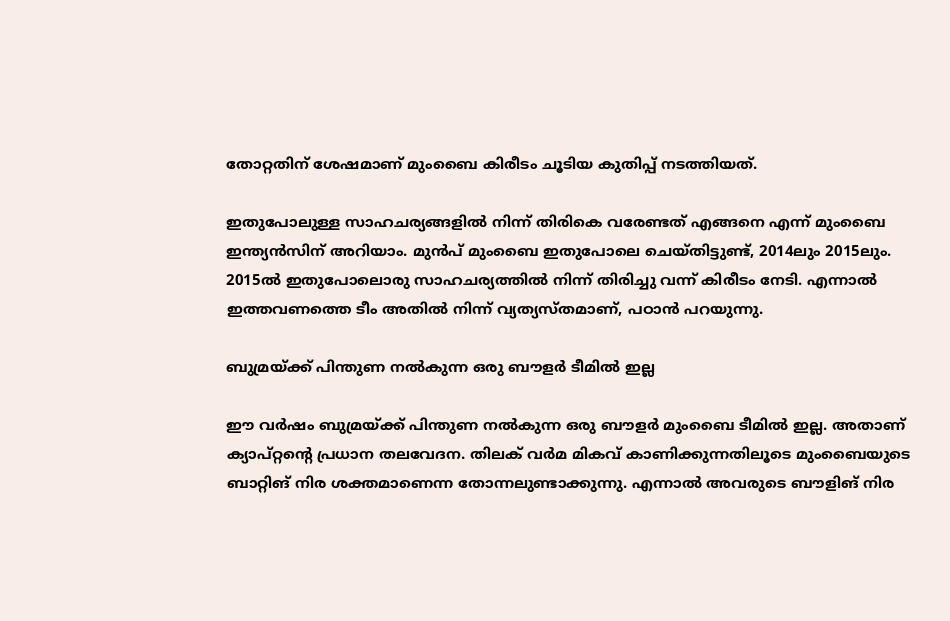തോറ്റതിന് ശേഷമാണ് മുംബൈ കിരീടം ചൂടിയ കുതിപ്പ് നടത്തിയത്.

ഇതുപോലുള്ള സാഹചര്യങ്ങളില്‍ നിന്ന് തിരികെ വരേണ്ടത് എങ്ങനെ എന്ന് മുംബൈ ഇന്ത്യന്‍സിന് അറിയാം. മുന്‍പ് മുംബൈ ഇതുപോലെ ചെയ്തിട്ടുണ്ട്, 2014ലും 2015ലും. 2015ല്‍ ഇതുപോലൊരു സാഹചര്യത്തില്‍ നിന്ന് തിരിച്ചു വന്ന് കിരീടം നേടി. എന്നാല്‍ ഇത്തവണത്തെ ടീം അതില്‍ നിന്ന് വ്യത്യസ്തമാണ്, പഠാന്‍ പറയുന്നു.

ബുമ്രയ്ക്ക് പിന്തുണ നല്‍കുന്ന ഒരു ബൗളര്‍ ടീമില്‍ ഇല്ല

ഈ വര്‍ഷം ബുമ്രയ്ക്ക് പിന്തുണ നല്‍കുന്ന ഒരു ബൗളര്‍ മുംബൈ ടീമില്‍ ഇല്ല. അതാണ് ക്യാപ്റ്റന്റെ പ്രധാന തലവേദന. തിലക് വര്‍മ മികവ് കാണിക്കുന്നതിലൂടെ മുംബൈയുടെ ബാറ്റിങ് നിര ശക്തമാണെന്ന തോന്നലുണ്ടാക്കുന്നു. എന്നാല്‍ അവരുടെ ബൗളിങ് നിര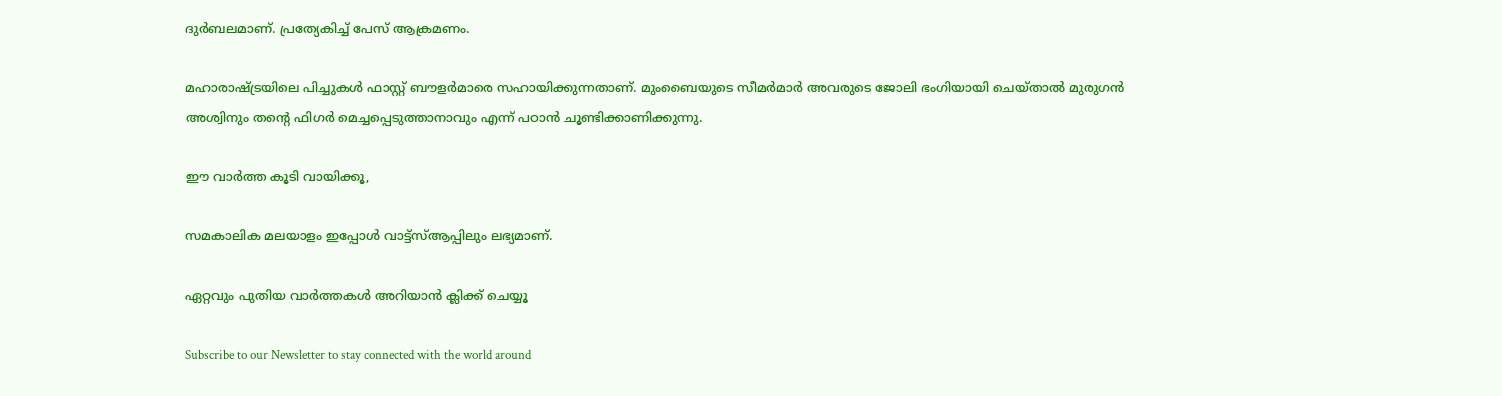ദുര്‍ബലമാണ്. പ്രത്യേകിച്ച് പേസ് ആക്രമണം.

മഹാരാഷ്ട്രയിലെ പിച്ചുകള്‍ ഫാസ്റ്റ് ബൗളര്‍മാരെ സഹായിക്കുന്നതാണ്. മുംബൈയുടെ സീമര്‍മാര്‍ അവരുടെ ജോലി ഭംഗിയായി ചെയ്താല്‍ മുരുഗന്‍ അശ്വിനും തന്റെ ഫിഗര്‍ മെച്ചപ്പെടുത്താനാവും എന്ന് പഠാന്‍ ചൂണ്ടിക്കാണിക്കുന്നു.

ഈ വാര്‍ത്ത കൂടി വായിക്കൂ,

സമകാലിക മലയാളം ഇപ്പോള്‍ വാട്ട്‌സ്ആപ്പിലും ലഭ്യമാണ്.

ഏറ്റവും പുതിയ വാര്‍ത്തകള്‍ അറിയാന്‍ ക്ലിക്ക് ചെയ്യൂ

Subscribe to our Newsletter to stay connected with the world around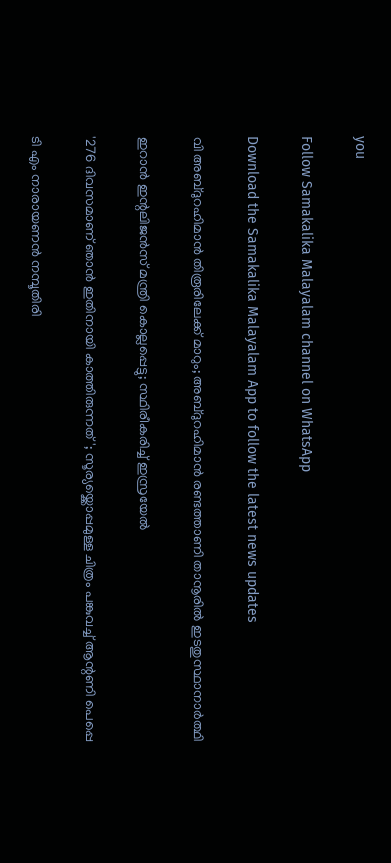you

Follow Samakalika Malayalam channel on WhatsApp

Download the Samakalika Malayalam App to follow the latest news updates

വി അബ്ദുറഹിമാന്‍ തിരൂരിലേക്ക് മാറും; അബ്ദുറഹിമാന്‍ രണ്ടത്താണി താനൂരില്‍ ഇടതുസ്ഥാനാർത്ഥി

ഇറാന്‍ ഇന്റലിജന്‍സ് മന്ത്രി കൊല്ലപ്പെട്ടു; സ്ഥിരീകരിച്ച് ഇസ്രയേല്‍

'276 ദിവസമാണ് ഞാൻ ഇതിനായി കാത്തിരുന്നത്'; സൂര്യയ്ക്കൊപ്പമുള്ള ചിത്രം പങ്കുവച്ച് ആന്റണി പെപ്പെ

ടി എം നാരായണന്‍ നമ്പൂതിരി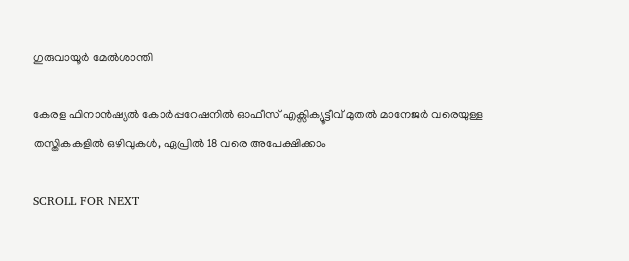ഗുരുവായൂര്‍ മേല്‍ശാന്തി

കേരള ഫിനാൻഷ്യൽ കോർപ്പറേഷനിൽ ഓഫീസ് എക്സിക്യൂട്ടീവ് മുതൽ മാനേജർ വരെയുള്ള തസ്തികകളിൽ ഒഴിവുകൾ, ഏപ്രിൽ 18 വരെ അപേക്ഷിക്കാം

SCROLL FOR NEXT